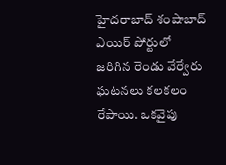హైదరాబాద్ శంషాబాద్ ఎయిర్ పోర్టులో జరిగిన రెండు వేర్వేరు ఘటనలు కలకలం రేపాయి. ఒకవైపు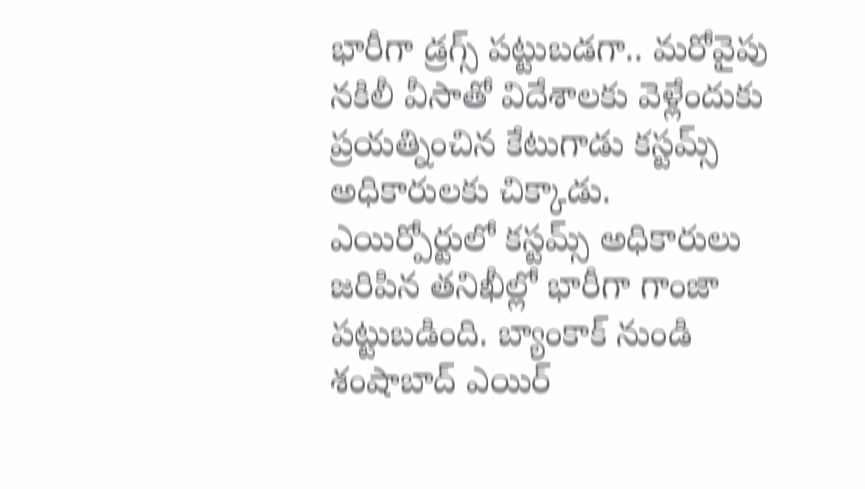భారీగా డ్రగ్స్ పట్టుబడగా.. మరోవైపు నకిలీ వీసాతో విదేశాలకు వెళ్లేందుకు ప్రయత్నించిన కేటుగాడు కస్టమ్స్ అధికారులకు చిక్కాడు.
ఎయిర్పోర్టులో కస్టమ్స్ అధికారులు జరిపిన తనిఖీల్లో భారీగా గాంజా పట్టుబడింది. బ్యాంకాక్ నుండి శంషాబాద్ ఎయిర్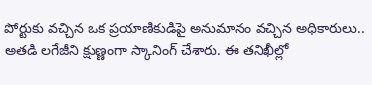పోర్టుకు వచ్చిన ఒక ప్రయాణికుడిపై అనుమానం వచ్చిన అధికారులు.. అతడి లగేజీని క్షుణ్ణంగా స్కానింగ్ చేశారు. ఈ తనిఖీల్లో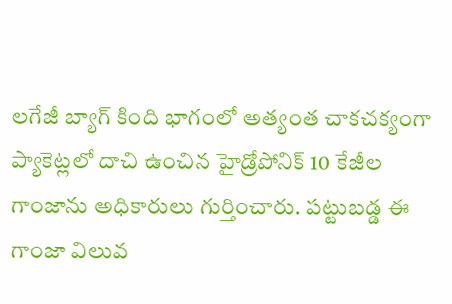లగేజీ బ్యాగ్ కింది భాగంలో అత్యంత చాకచక్యంగా ప్యాకెట్లలో దాచి ఉంచిన హైడ్రోపోనిక్ 10 కేజీల గాంజాను అధికారులు గుర్తించారు. పట్టుబడ్డ ఈ గాంజా విలువ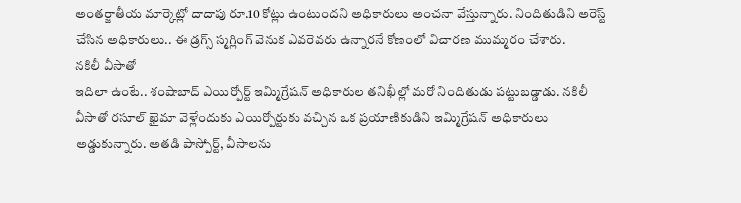అంతర్జాతీయ మార్కెట్లో దాదాపు రూ.10 కోట్లు ఉంటుందని అధికారులు అంచనా వేస్తున్నారు. నిందితుడిని అరెస్ట్ చేసిన అధికారులు.. ఈ డ్రగ్స్ స్మగ్లింగ్ వెనుక ఎవరెవరు ఉన్నారనే కోణంలో విచారణ ముమ్మరం చేశారు.
నకిలీ వీసాతో
ఇదిలా ఉంటే.. శంషాబాద్ ఎయిర్పోర్ట్ ఇమ్మిగ్రేషన్ అధికారుల తనిఖీల్లో మరో నిందితుడు పట్టుబడ్డాడు. నకిలీ వీసాతో రసూల్ ఖైమా వెళ్లేందుకు ఎయిర్పోర్టుకు వచ్చిన ఒక ప్రయాణికుడిని ఇమ్మిగ్రేషన్ అధికారులు అడ్డుకున్నారు. అతడి పాస్పోర్ట్, వీసాలను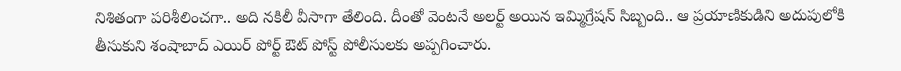నిశితంగా పరిశీలించగా.. అది నకిలీ వీసాగా తేలింది. దీంతో వెంటనే అలర్ట్ అయిన ఇమ్మిగ్రేషన్ సిబ్బంది.. ఆ ప్రయాణికుడిని అదుపులోకి తీసుకుని శంషాబాద్ ఎయిర్ పోర్ట్ ఔట్ పోస్ట్ పోలీసులకు అప్పగించారు.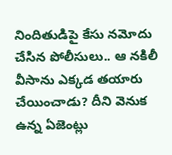నిందితుడిపై కేసు నమోదు చేసిన పోలీసులు.. ఆ నకిలీ వీసాను ఎక్కడ తయారు చేయించాడు? దీని వెనుక ఉన్న ఏజెంట్లు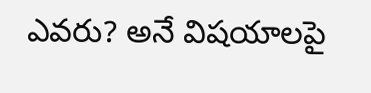ఎవరు? అనే విషయాలపై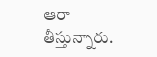ఆరా తీస్తున్నారు.